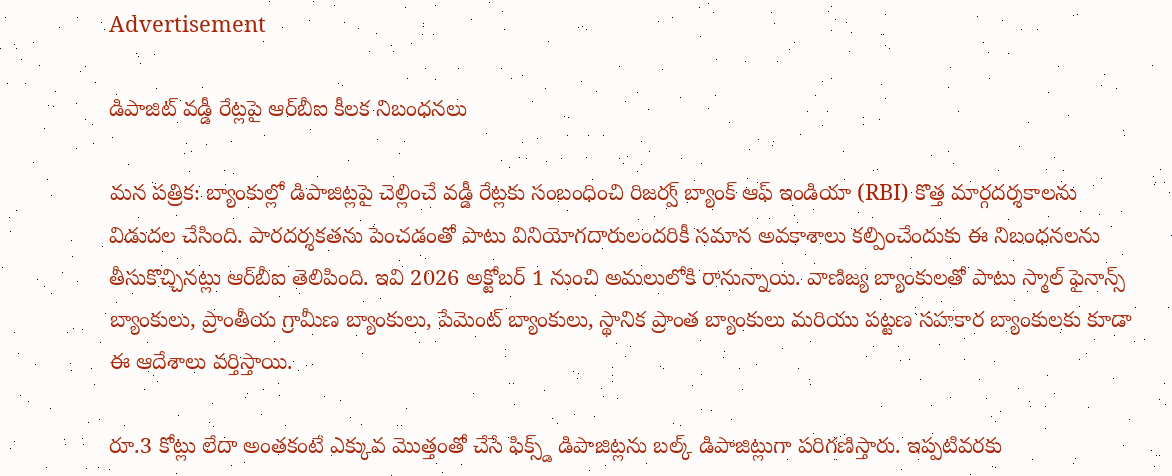Advertisement

డిపాజిట్ వడ్డీ రేట్లపై ఆర్‌బీఐ కీలక నిబంధనలు

మన పత్రిక: బ్యాంకుల్లో డిపాజిట్లపై చెల్లించే వడ్డీ రేట్లకు సంబంధించి రిజర్వ్ బ్యాంక్ ఆఫ్ ఇండియా (RBI) కొత్త మార్గదర్శకాలను విడుదల చేసింది. పారదర్శకతను పెంచడంతో పాటు వినియోగదారులందరికీ సమాన అవకాశాలు కల్పించేందుకు ఈ నిబంధనలను తీసుకొచ్చినట్లు ఆర్‌బీఐ తెలిపింది. ఇవి 2026 అక్టోబర్ 1 నుంచి అమలులోకి రానున్నాయి. వాణిజ్య బ్యాంకులతో పాటు స్మాల్ ఫైనాన్స్ బ్యాంకులు, ప్రాంతీయ గ్రామీణ బ్యాంకులు, పేమెంట్ బ్యాంకులు, స్థానిక ప్రాంత బ్యాంకులు మరియు పట్టణ సహకార బ్యాంకులకు కూడా ఈ ఆదేశాలు వర్తిస్తాయి.

రూ.3 కోట్లు లేదా అంతకంటే ఎక్కువ మొత్తంతో చేసే ఫిక్స్డ్ డిపాజిట్లను బల్క్ డిపాజిట్లుగా పరిగణిస్తారు. ఇప్పటివరకు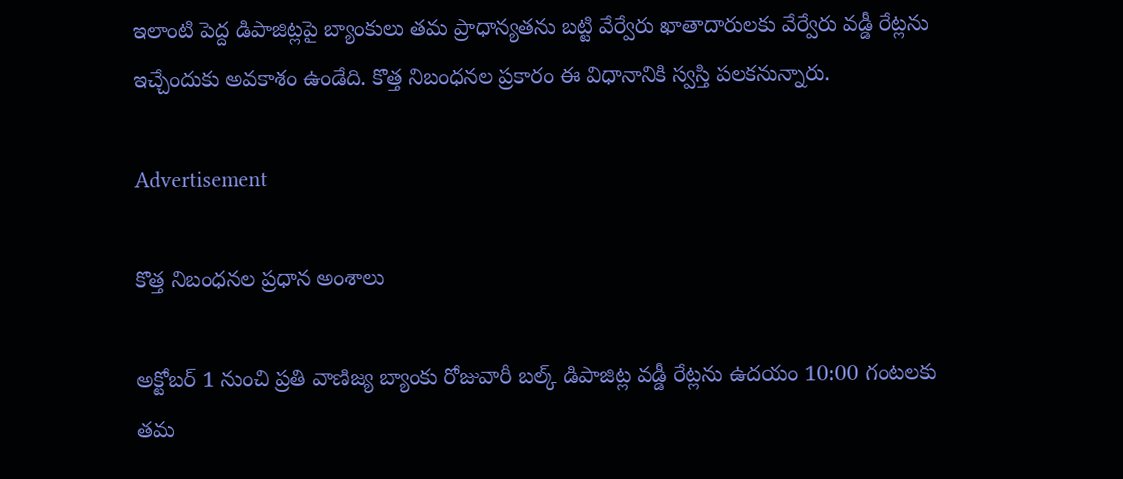ఇలాంటి పెద్ద డిపాజిట్లపై బ్యాంకులు తమ ప్రాధాన్యతను బట్టి వేర్వేరు ఖాతాదారులకు వేర్వేరు వడ్డీ రేట్లను ఇచ్చేందుకు అవకాశం ఉండేది. కొత్త నిబంధనల ప్రకారం ఈ విధానానికి స్వస్తి పలకనున్నారు.

Advertisement

కొత్త నిబంధనల ప్రధాన అంశాలు

అక్టోబర్ 1 నుంచి ప్రతి వాణిజ్య బ్యాంకు రోజువారీ బల్క్ డిపాజిట్ల వడ్డీ రేట్లను ఉదయం 10:00 గంటలకు తమ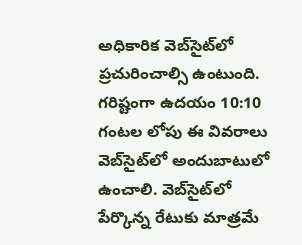అధికారిక వెబ్‌సైట్‌లో ప్రచురించాల్సి ఉంటుంది. గరిష్టంగా ఉదయం 10:10 గంటల లోపు ఈ వివరాలు వెబ్‌సైట్‌లో అందుబాటులో ఉంచాలి. వెబ్‌సైట్‌లో పేర్కొన్న రేటుకు మాత్రమే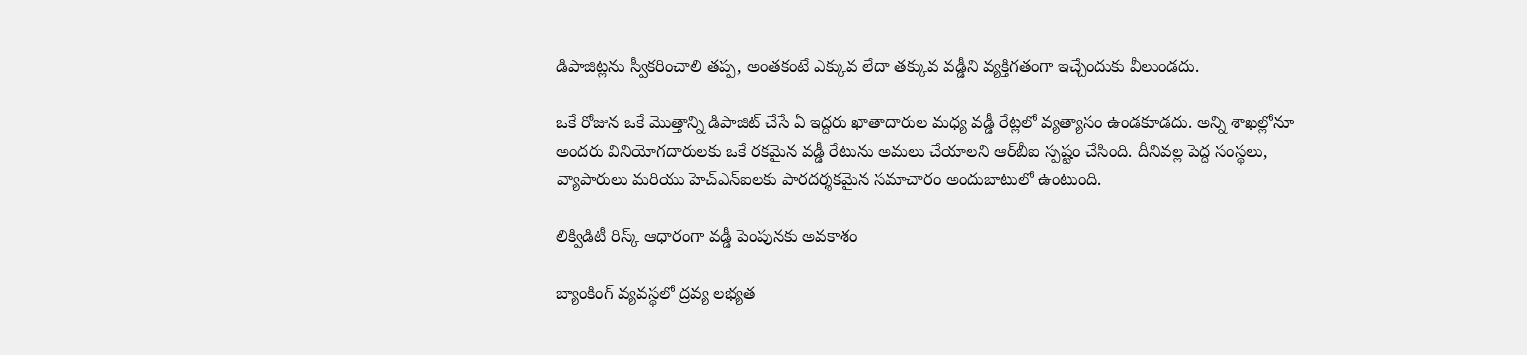డిపాజిట్లను స్వీకరించాలి తప్ప, అంతకంటే ఎక్కువ లేదా తక్కువ వడ్డీని వ్యక్తిగతంగా ఇచ్చేందుకు వీలుండదు.

ఒకే రోజున ఒకే మొత్తాన్ని డిపాజిట్ చేసే ఏ ఇద్దరు ఖాతాదారుల మధ్య వడ్డీ రేట్లలో వ్యత్యాసం ఉండకూడదు. అన్ని శాఖల్లోనూ అందరు వినియోగదారులకు ఒకే రకమైన వడ్డీ రేటును అమలు చేయాలని ఆర్‌బీఐ స్పష్టం చేసింది. దీనివల్ల పెద్ద సంస్థలు, వ్యాపారులు మరియు హెచ్‌ఎన్‌ఐలకు పారదర్శకమైన సమాచారం అందుబాటులో ఉంటుంది.

లిక్విడిటీ రిస్క్ ఆధారంగా వడ్డీ పెంపునకు అవకాశం

బ్యాంకింగ్ వ్యవస్థలో ద్రవ్య లభ్యత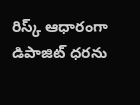రిస్క్ ఆధారంగా డిపాజిట్ ధరను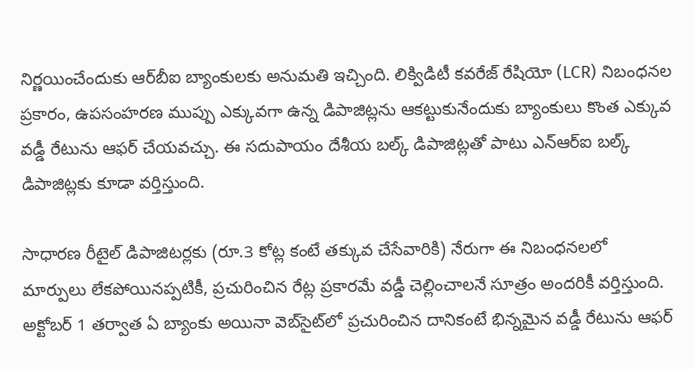నిర్ణయించేందుకు ఆర్‌బీఐ బ్యాంకులకు అనుమతి ఇచ్చింది. లిక్విడిటీ కవరేజ్ రేషియో (LCR) నిబంధనల ప్రకారం, ఉపసంహరణ ముప్పు ఎక్కువగా ఉన్న డిపాజిట్లను ఆకట్టుకునేందుకు బ్యాంకులు కొంత ఎక్కువ వడ్డీ రేటును ఆఫర్ చేయవచ్చు. ఈ సదుపాయం దేశీయ బల్క్ డిపాజిట్లతో పాటు ఎన్‌ఆర్‌ఐ బల్క్ డిపాజిట్లకు కూడా వర్తిస్తుంది.

సాధారణ రీటైల్ డిపాజిటర్లకు (రూ.3 కోట్ల కంటే తక్కువ చేసేవారికి) నేరుగా ఈ నిబంధనలలో మార్పులు లేకపోయినప్పటికీ, ప్రచురించిన రేట్ల ప్రకారమే వడ్డీ చెల్లించాలనే సూత్రం అందరికీ వర్తిస్తుంది. అక్టోబర్ 1 తర్వాత ఏ బ్యాంకు అయినా వెబ్‌సైట్‌లో ప్రచురించిన దానికంటే భిన్నమైన వడ్డీ రేటును ఆఫర్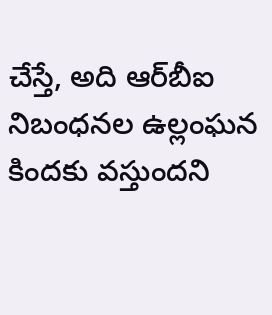చేస్తే, అది ఆర్‌బీఐ నిబంధనల ఉల్లంఘన కిందకు వస్తుందని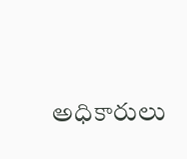అధికారులు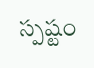స్పష్టం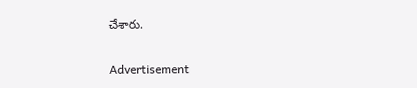చేశారు.

Advertisement